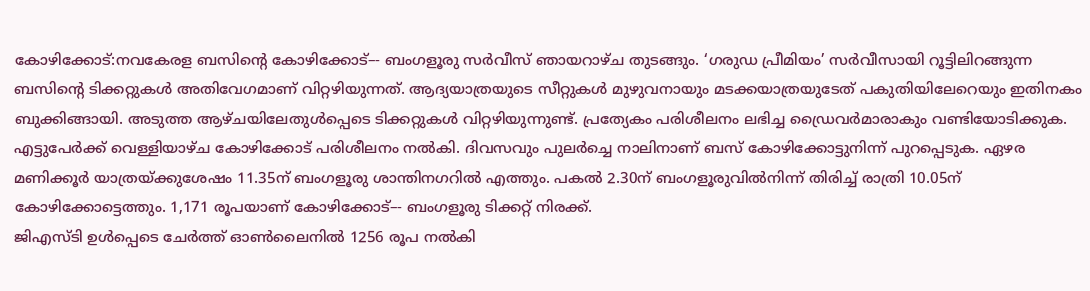കോഴിക്കോട്:നവകേരള ബസിന്റെ കോഴിക്കോട്–- ബംഗളൂരു സർവീസ് ഞായറാഴ്ച തുടങ്ങും. ‘ഗരുഡ പ്രീമിയം’ സർവീസായി റൂട്ടിലിറങ്ങുന്ന ബസിന്റെ ടിക്കറ്റുകൾ അതിവേഗമാണ് വിറ്റഴിയുന്നത്. ആദ്യയാത്രയുടെ സീറ്റുകൾ മുഴുവനായും മടക്കയാത്രയുടേത് പകുതിയിലേറെയും ഇതിനകം ബുക്കിങ്ങായി. അടുത്ത ആഴ്ചയിലേതുൾപ്പെടെ ടിക്കറ്റുകൾ വിറ്റഴിയുന്നുണ്ട്. പ്രത്യേകം പരിശീലനം ലഭിച്ച ഡ്രൈവർമാരാകും വണ്ടിയോടിക്കുക. എട്ടുപേർക്ക് വെള്ളിയാഴ്ച കോഴിക്കോട് പരിശീലനം നൽകി. ദിവസവും പുലർച്ചെ നാലിനാണ് ബസ് കോഴിക്കോട്ടുനിന്ന് പുറപ്പെടുക. ഏഴര മണിക്കൂർ യാത്രയ്ക്കുശേഷം 11.35ന് ബംഗളൂരു ശാന്തിനഗറിൽ എത്തും. പകൽ 2.30ന് ബംഗളൂരുവിൽനിന്ന് തിരിച്ച് രാത്രി 10.05ന് കോഴിക്കോട്ടെത്തും. 1,171 രൂപയാണ് കോഴിക്കോട്–- ബംഗളൂരു ടിക്കറ്റ് നിരക്ക്.
ജിഎസ്ടി ഉൾപ്പെടെ ചേർത്ത് ഓൺലൈനിൽ 1256 രൂപ നൽകി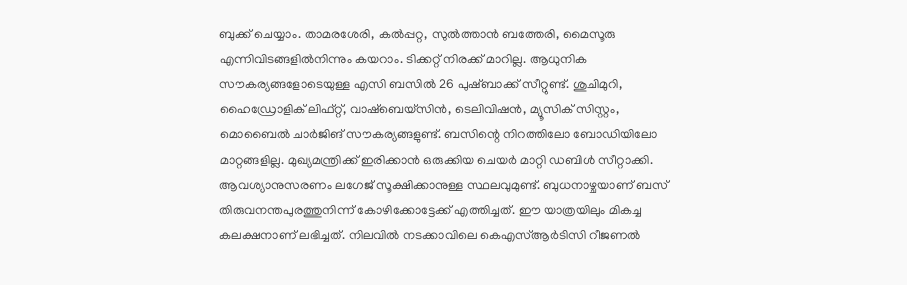ബുക്ക് ചെയ്യാം. താമരശേരി, കൽപ്പറ്റ, സുൽത്താൻ ബത്തേരി, മൈസൂരു എന്നിവിടങ്ങളിൽനിന്നും കയറാം. ടിക്കറ്റ് നിരക്ക് മാറില്ല. ആധുനിക സൗകര്യങ്ങളോടെയുള്ള എസി ബസിൽ 26 പുഷ്ബാക്ക് സീറ്റുണ്ട്. ശുചിമുറി, ഹൈഡ്രോളിക് ലിഫ്റ്റ്, വാഷ്ബെയ്സിൻ, ടെലിവിഷൻ, മ്യൂസിക് സിസ്റ്റം, മൊബൈൽ ചാർജിങ് സൗകര്യങ്ങളുണ്ട്. ബസിന്റെ നിറത്തിലോ ബോഡിയിലോ മാറ്റങ്ങളില്ല. മുഖ്യമന്ത്രിക്ക് ഇരിക്കാൻ ഒരുക്കിയ ചെയർ മാറ്റി ഡബിൾ സീറ്റാക്കി. ആവശ്യാനുസരണം ലഗേജ് സൂക്ഷിക്കാനുള്ള സ്ഥലവുമുണ്ട്. ബുധനാഴ്ചയാണ് ബസ് തിരുവനന്തപുരത്തുനിന്ന് കോഴിക്കോട്ടേക്ക് എത്തിച്ചത്. ഈ യാത്രയിലും മികച്ച കലക്ഷനാണ് ലഭിച്ചത്. നിലവിൽ നടക്കാവിലെ കെഎസ്ആർടിസി റീജണൽ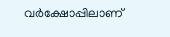വർക്ഷോപ്പിലാണ്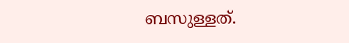ബസുള്ളത്.